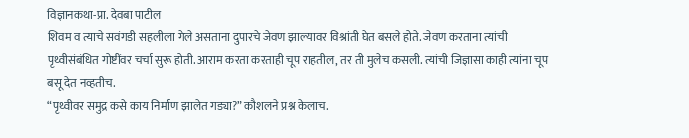विज्ञानकथा-प्रा. देवबा पाटील
शिवम व त्याचे सवंगडी सहलीला गेले असताना दुपारचे जेवण झाल्यावर विश्रांती घेत बसले होते. जेवण करताना त्यांची पृथ्वीसंबंधित गोष्टींवर चर्चा सुरू होती. आराम करता करताही चूप राहतील, तर ती मुलेच कसली. त्यांची जिज्ञासा काही त्यांना चूप बसू देत नव्हतीच.
“पृथ्वीवर समुद्र कसे काय निर्माण झालेत गड्या?” कौशलने प्रश्न केलाच.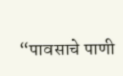“पावसाचे पाणी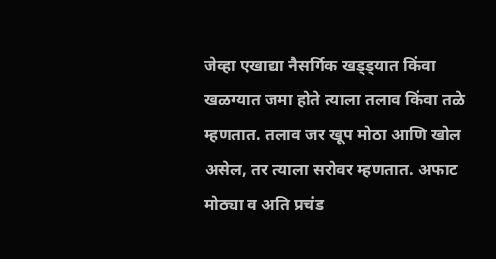जेव्हा एखाद्या नैसर्गिक खड्ड्यात किंवा खळग्यात जमा होते त्याला तलाव किंवा तळे म्हणतात. तलाव जर खूप मोठा आणि खोल असेल, तर त्याला सरोवर म्हणतात. अफाट मोठ्या व अति प्रचंड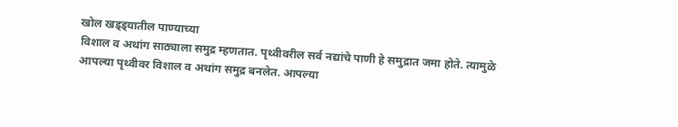खोल खड्ड्यातील पाण्याच्या
विशाल व अथांग साठ्याला समुद्र म्हणतात. पृथ्वीवरील सर्व नद्यांचे पाणी हे समुद्रात जमा होते. त्यामुळे आपल्या पृथ्वीवर विशाल व अथांग समुद्र बनलेत. आपल्या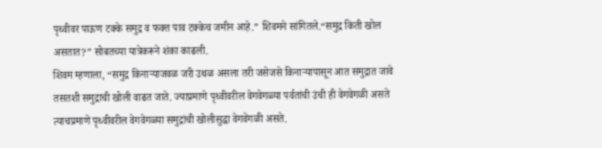पृथ्वीवर पाऊण टक्के समुद्र व फक्त पाव टक्केच जमीन आहे.” शिवमने सांगितले.“समुद्र किती खोल असतात?” सोबतच्या यात्रेकरूने शंका काढली.
शिवम म्हणाला, “समुद्र किनाऱ्याजवळ जरी उथळ असला तरी जसेजसे किनाऱ्यापासून आत समुद्रात जावे तसतशी समुद्राची खोली वाढत जाते. ज्याप्रमाणे पृथ्वीवरील वेगवेगळ्या पर्वतांची उंची ही वेगवेगळी असते त्याचप्रमाणे पृथ्वीवरील वेगवेगळ्या समुद्रांची खोलीसुद्धा वेगवेगळी असते.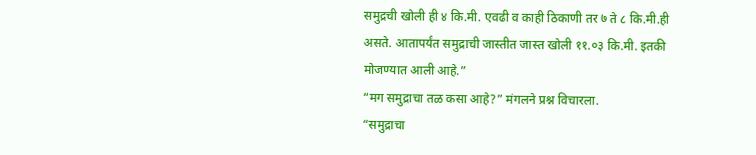समुद्रची खोली ही ४ कि.मी. एवढी व काही ठिकाणी तर ७ ते ८ कि.मी.ही असते. आतापर्यंत समुद्राची जास्तीत जास्त खोली ११.०३ कि.मी. इतकी मोजण्यात आली आहे.”
“मग समुद्राचा तळ कसा आहे?” मंगलने प्रश्न विचारला.
“समुद्राचा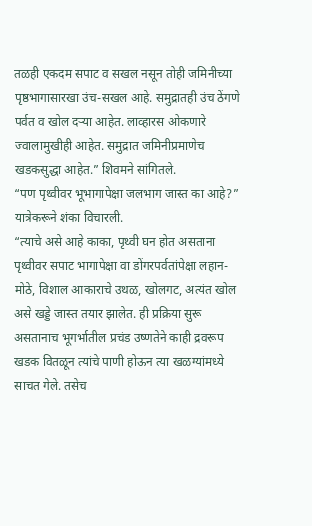तळही एकदम सपाट व सखल नसून तोही जमिनीच्या पृष्ठभागासारखा उंच-सखल आहे. समुद्रातही उंच ठेंगणे पर्वत व खोल दऱ्या आहेत. लाव्हारस ओकणारे ज्वालामुखीही आहेत. समुद्रात जमिनीप्रमाणेच खडकसुद्धा आहेत.” शिवमने सांगितले.
“पण पृथ्वीवर भूभागापेक्षा जलभाग जास्त का आहे?” यात्रेकरूने शंका विचारली.
“त्याचे असे आहे काका, पृथ्वी घन होत असताना पृथ्वीवर सपाट भागापेक्षा वा डोंगरपर्वतांपेक्षा लहान-मोठे, विशाल आकाराचे उथळ, खोलगट, अत्यंत खोल असे खड्डे जास्त तयार झालेत. ही प्रक्रिया सुरू असतानाच भूगर्भातील प्रचंड उष्णतेने काही द्रवरूप खडक वितळून त्यांचे पाणी होऊन त्या खळग्यांमध्ये साचत गेले. तसेच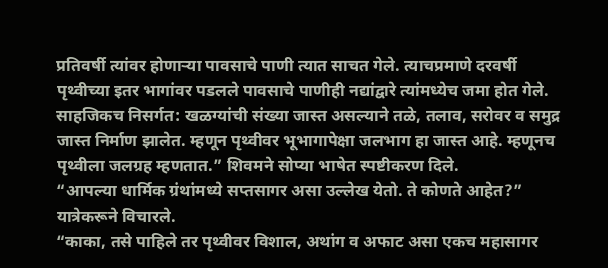प्रतिवर्षी त्यांवर होणाऱ्या पावसाचे पाणी त्यात साचत गेले. त्याचप्रमाणे दरवर्षी पृथ्वीच्या इतर भागांवर पडलले पावसाचे पाणीही नद्यांद्वारे त्यांमध्येच जमा होत गेले. साहजिकच निसर्गत: खळग्यांची संख्या जास्त असल्याने तळे, तलाव, सरोवर व समुद्र जास्त निर्माण झालेत. म्हणून पृथ्वीवर भूभागापेक्षा जलभाग हा जास्त आहे. म्हणूनच पृथ्वीला जलग्रह म्हणतात.” शिवमने सोप्या भाषेत स्पष्टीकरण दिले.
“आपल्या धार्मिक ग्रंथांमध्ये सप्तसागर असा उल्लेख येतो. ते कोणते आहेत?” यात्रेकरूने विचारले.
“काका, तसे पाहिले तर पृथ्वीवर विशाल, अथांग व अफाट असा एकच महासागर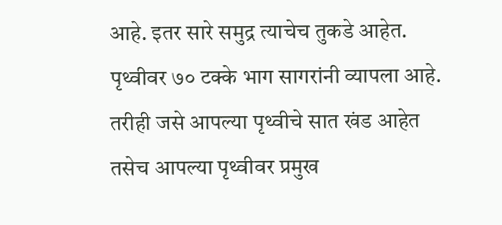आहे. इतर सारे समुद्र त्याचेच तुकडे आहेत. पृथ्वीवर ७० टक्के भाग सागरांनी व्यापला आहे. तरीही जसे आपल्या पृथ्वीचे सात खंड आहेत तसेच आपल्या पृथ्वीवर प्रमुख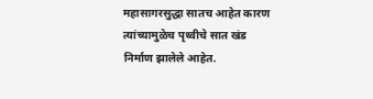महासागरसुद्धा सातच आहेत कारण त्यांच्यामुळेच पृथ्वीचे सात खंड निर्माण झालेले आहेत.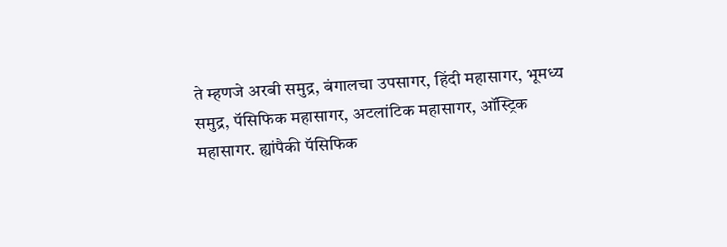ते म्हणजे अरबी समुद्र, बंगालचा उपसागर, हिंदी महासागर, भूमध्य समुद्र, पॅसिफिक महासागर, अटलांटिक महासागर, ऑस्ट्रिक महासागर. ह्यांपैकी पॅसिफिक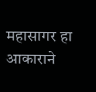महासागर हा आकाराने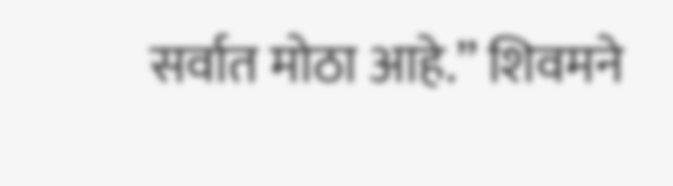सर्वात मोठा आहे.” शिवमने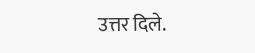उत्तर दिले.